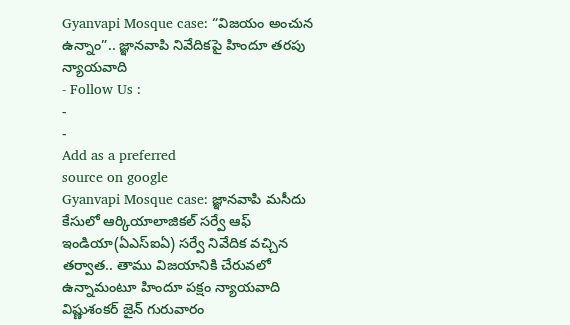Gyanvapi Mosque case: “విజయం అంచున ఉన్నాం”.. జ్ఞానవాపి నివేదికపై హిందూ తరపు న్యాయవాది
- Follow Us :
-
-
Add as a preferred
source on google
Gyanvapi Mosque case: జ్ఞానవాపి మసీదు కేసులో ఆర్కియాలాజికల్ సర్వే ఆఫ్ ఇండియా(ఏఎస్ఐఏ) సర్వే నివేదిక వచ్చిన తర్వాత.. తాము విజయానికి చేరువలో ఉన్నామంటూ హిందూ పక్షం న్యాయవాది విష్ణుశంకర్ జైన్ గురువారం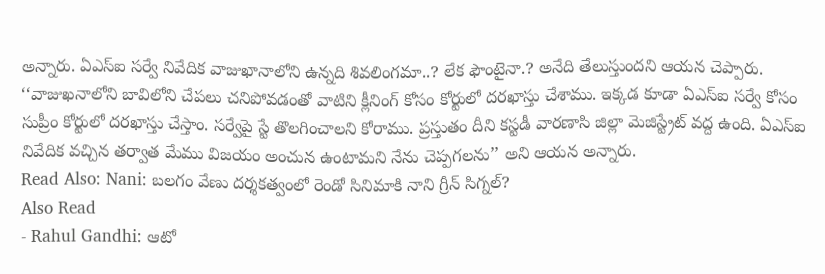అన్నారు. ఏఎస్ఐ సర్వే నివేదిక వాజుఖానాలోని ఉన్నది శివలింగమా..? లేక ఫౌంటైనా.? అనేది తేలుస్తుందని ఆయన చెప్పారు. ‘‘వాజుఖనాలోని బావిలోని చేపలు చనిపోవడంతో వాటిని క్లీనింగ్ కోసం కోర్టులో దరఖాస్తు చేశాము. ఇక్కడ కూడా ఏఎస్ఐ సర్వే కోసం సుప్రీం కోర్టులో దరఖాస్తు చేస్తాం. సర్వేపై స్టే తొలగించాలని కోరాము. ప్రస్తుతం దీని కస్టడీ వారణాసి జిల్లా మెజిస్ట్రేట్ వద్ద ఉంది. ఏఎస్ఐ నివేదిక వచ్చిన తర్వాత మేము విజయం అంచున ఉంటామని నేను చెప్పగలను’’ అని ఆయన అన్నారు.
Read Also: Nani: బలగం వేణు దర్శకత్వంలో రెండో సినిమాకి నాని గ్రీన్ సిగ్నల్?
Also Read
- Rahul Gandhi: ఆటో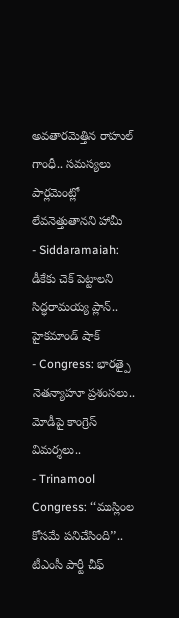అవతారమెత్తిన రాహుల్ గాంధీ.. సమస్యలు పార్లమెంట్లో లేవనెత్తుతానని హామీ
- Siddaramaiah: డీకేకు చెక్ పెట్టాలని సిద్ధరామయ్య ప్లాన్.. హైకమాండ్ షాక్
- Congress: భారత్పై నెతన్యాహూ ప్రశంసలు.. మోడీపై కాంగ్రెస్ విమర్శలు..
- Trinamool Congress: ‘‘ముస్లింల కోసమే పనిచేసింది’’.. టీఎంసీ పార్టీ చీఫ్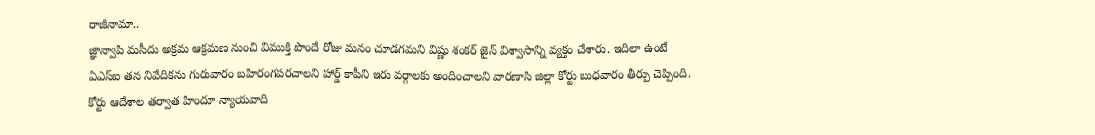రాజీనామా..
జ్ఞాన్వాపి మసీదు అక్రమ ఆక్రమణ నుంచి విముక్తి పొందే రోజు మనం చూడగమని విష్ణు శంకర్ జైన్ విశ్వాసాన్ని వ్యక్తం చేశారు. ఇదిలా ఉంటే ఏఎస్ఐ తన నివేదికను గురువారం బహిరంగపరచాలని హార్డ్ కాపీని ఇరు వర్గాలకు అందించాలని వారణాసి జిల్లా కోర్టు బుధవారం తీర్పు చెప్పింది. కోర్టు ఆదేశాల తర్వాత హిందూ న్యాయవాది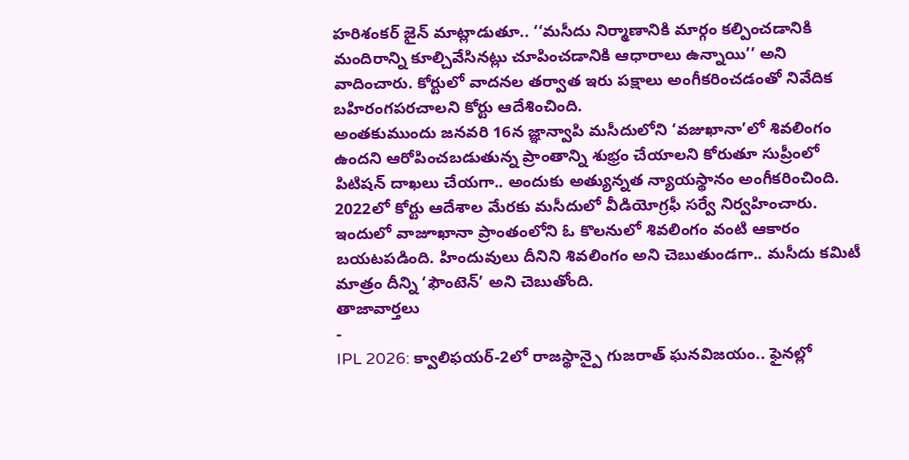హరిశంకర్ జైన్ మాట్లాడుతూ.. ‘‘మసీదు నిర్మాణానికి మార్గం కల్పించడానికి మందిరాన్ని కూల్చివేసినట్లు చూపించడానికి ఆధారాలు ఉన్నాయి’’ అని వాదించారు. కోర్టులో వాదనల తర్వాత ఇరు పక్షాలు అంగీకరించడంతో నివేదిక బహిరంగపరచాలని కోర్టు ఆదేశించింది.
అంతకుముందు జనవరి 16న జ్ఞాన్వాపి మసీదులోని ‘వజుఖానా’లో శివలింగం ఉందని ఆరోపించబడుతున్న ప్రాంతాన్ని శుభ్రం చేయాలని కోరుతూ సుప్రీంలో పిటిషన్ దాఖలు చేయగా.. అందుకు అత్యున్నత న్యాయస్థానం అంగీకరించింది. 2022లో కోర్టు ఆదేశాల మేరకు మసీదులో వీడియోగ్రఫీ సర్వే నిర్వహించారు. ఇందులో వాజూఖానా ప్రాంతంలోని ఓ కొలనులో శివలింగం వంటి ఆకారం బయటపడింది. హిందువులు దీనిని శివలింగం అని చెబుతుండగా.. మసీదు కమిటీ మాత్రం దీన్ని ‘ఫౌంటెన్’ అని చెబుతోంది.
తాజావార్తలు
-
IPL 2026: క్వాలిఫయర్-2లో రాజస్థాన్పై గుజరాత్ ఘనవిజయం.. ఫైనల్లో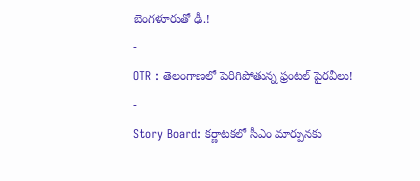బెంగళూరుతో ఢీ.!
-
OTR : తెలంగాణలో పెరిగిపోతున్న ఫ్రంటల్ పైరవీలు!
-
Story Board: కర్ణాటకలో సీఎం మార్పునకు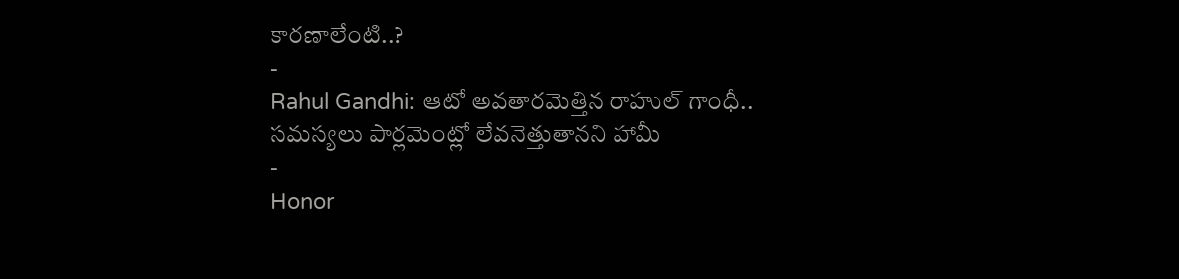కారణాలేంటి..?
-
Rahul Gandhi: ఆటో అవతారమెత్తిన రాహుల్ గాంధీ.. సమస్యలు పార్లమెంట్లో లేవనెత్తుతానని హామీ
-
Honor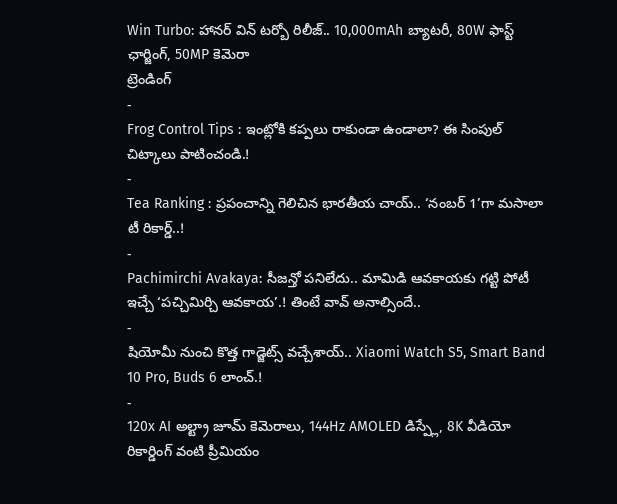Win Turbo: హానర్ విన్ టర్బో రిలీజ్.. 10,000mAh బ్యాటరీ, 80W ఫాస్ట్ ఛార్జింగ్, 50MP కెమెరా
ట్రెండింగ్
-
Frog Control Tips : ఇంట్లోకి కప్పలు రాకుండా ఉండాలా? ఈ సింపుల్ చిట్కాలు పాటించండి.!
-
Tea Ranking : ప్రపంచాన్ని గెలిచిన భారతీయ చాయ్.. ‘నంబర్ 1’గా మసాలా టీ రికార్డ్..!
-
Pachimirchi Avakaya: సీజన్తో పనిలేదు.. మామిడి ఆవకాయకు గట్టి పోటీ ఇచ్చే ‘పచ్చిమిర్చి ఆవకాయ’.! తింటే వావ్ అనాల్సిందే..
-
షియోమీ నుంచి కొత్త గాడ్జెట్స్ వచ్చేశాయ్.. Xiaomi Watch S5, Smart Band 10 Pro, Buds 6 లాంచ్.!
-
120x AI అల్ట్రా జూమ్ కెమెరాలు, 144Hz AMOLED డిస్ప్లే, 8K వీడియో రికార్డింగ్ వంటి ప్రీమియం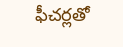ఫీచర్లతో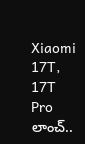Xiaomi 17T, 17T Pro లాంచ్..